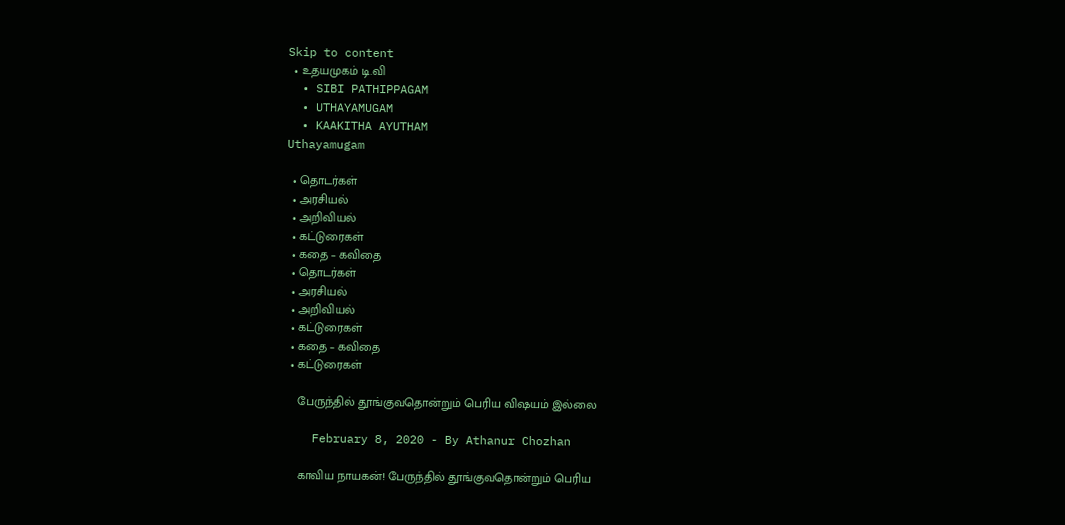Skip to content
  • உதயமுகம் டி.வி
  • SIBI PATHIPPAGAM
  • UTHAYAMUGAM
  • KAAKITHA AYUTHAM
Uthayamugam

  • தொடர்கள்
  • அரசியல்
  • அறிவியல்
  • கட்டுரைகள்
  • கதை – கவிதை
  • தொடர்கள்
  • அரசியல்
  • அறிவியல்
  • கட்டுரைகள்
  • கதை – கவிதை
  • கட்டுரைகள்

    பேருந்தில் தூங்குவதொன்றும் பெரிய விஷயம் இல்லை

    February 8, 2020 - By Athanur Chozhan

    காவிய நாயகன்! பேருந்தில் தூங்குவதொன்றும் பெரிய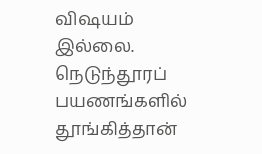விஷயம் இல்லை. நெடுந்தூரப் பயணங்களில் தூங்கித்தான்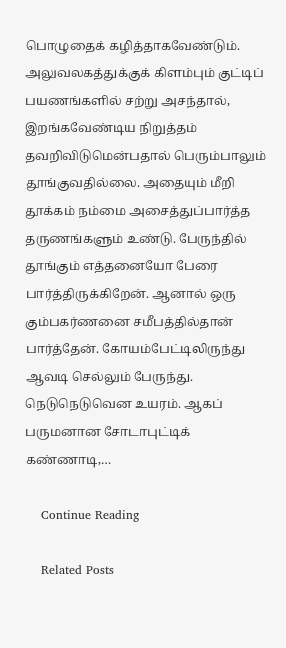பொழுதைக் கழித்தாகவேண்டும். அலுவலகத்துக்குக் கிளம்பும் குட்டிப் பயணங்களில் சற்று அசந்தால், இறங்கவேண்டிய நிறுத்தம் தவறிவிடுமென்பதால் பெரும்பாலும் தூங்குவதில்லை. அதையும் மீறி தூக்கம் நம்மை அசைத்துப்பார்த்த தருணங்களும் உண்டு. பேருந்தில் தூங்கும் எத்தனையோ பேரை பார்த்திருக்கிறேன். ஆனால் ஒரு கும்பகர்ணனை சமீபத்தில்தான் பார்த்தேன். கோயம்பேட்டிலிருந்து ஆவடி செல்லும் பேருந்து. நெடுநெடுவென உயரம். ஆகப் பருமனான சோடாபுட்டிக் கண்ணாடி,…

    Continue Reading

    Related Posts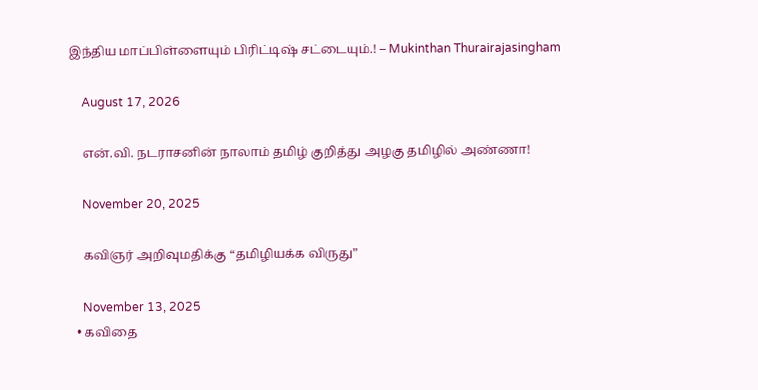இந்திய மாப்பிள்ளையும் பிரிட்டிஷ் சட்டையும்.! – Mukinthan Thurairajasingham

    August 17, 2026

    என்.வி. நடராசனின் நாலாம் தமிழ் குறித்து அழகு தமிழில் அண்ணா!

    November 20, 2025

    கவிஞர் அறிவுமதிக்கு “தமிழியக்க விருது”

    November 13, 2025
  • கவிதை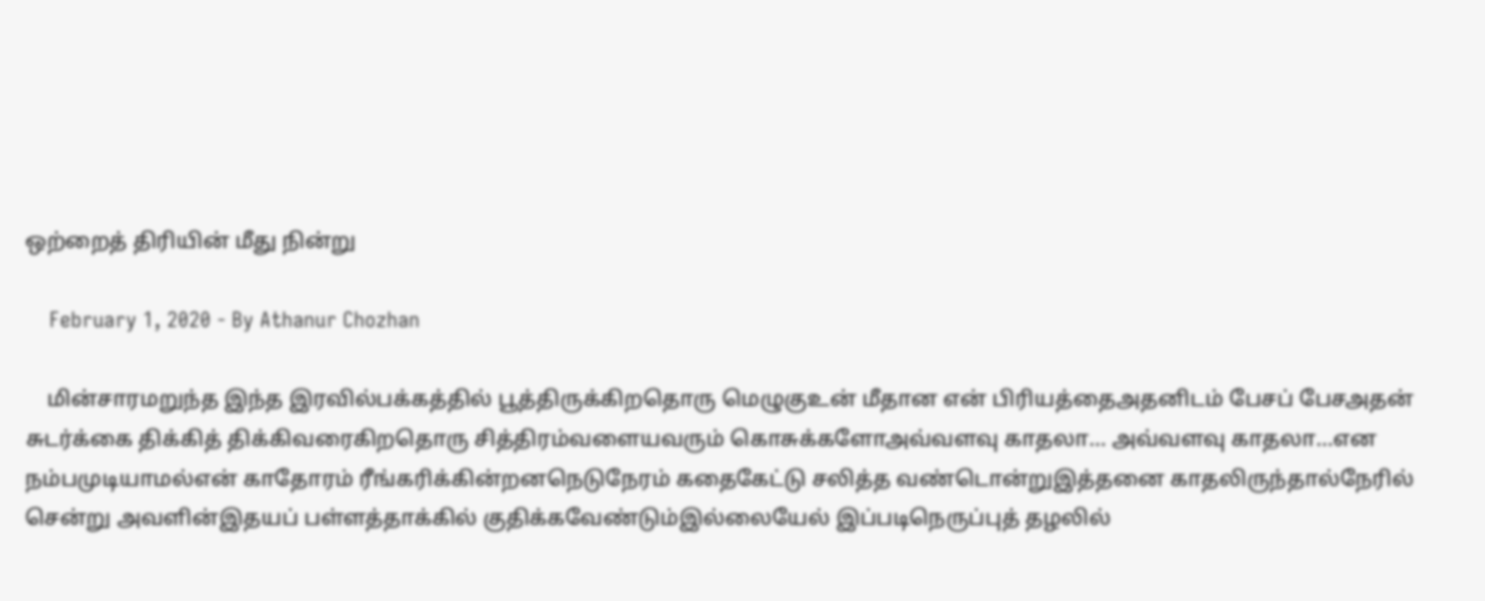ஒற்றைத் திரியின் மீது நின்று

    February 1, 2020 - By Athanur Chozhan

    மின்சாரமறுந்த இந்த இரவில்பக்கத்தில் பூத்திருக்கிறதொரு மெழுகுஉன் மீதான என் பிரியத்தைஅதனிடம் பேசப் பேசஅதன் சுடர்க்கை திக்கித் திக்கிவரைகிறதொரு சித்திரம்வளையவரும் கொசுக்களோஅவ்வளவு காதலா… அவ்வளவு காதலா…என நம்பமுடியாமல்என் காதோரம் ரீங்கரிக்கின்றனநெடுநேரம் கதைகேட்டு சலித்த வண்டொன்றுஇத்தனை காதலிருந்தால்நேரில் சென்று அவளின்இதயப் பள்ளத்தாக்கில் குதிக்கவேண்டும்இல்லையேல் இப்படிநெருப்புத் தழலில்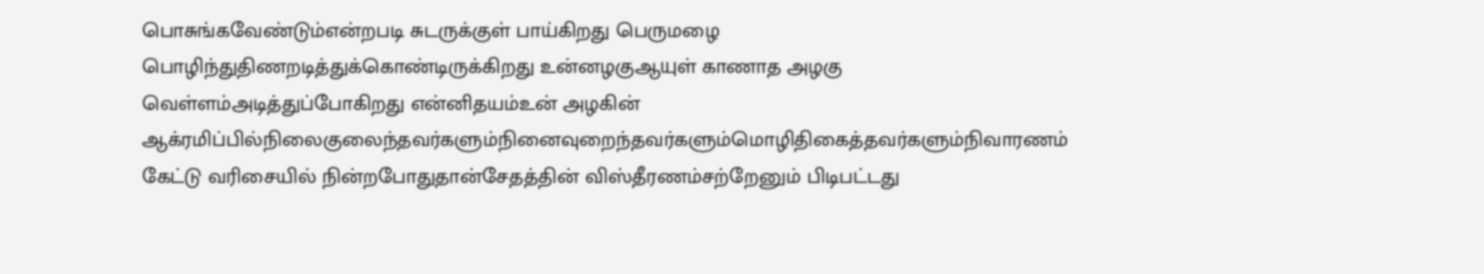பொசுங்கவேண்டும்என்றபடி சுடருக்குள் பாய்கிறது பெருமழை பொழிந்துதிணறடித்துக்கொண்டிருக்கிறது உன்னழகுஆயுள் காணாத அழகு வெள்ளம்அடித்துப்போகிறது என்னிதயம்உன் அழகின் ஆக்ரமிப்பில்நிலைகுலைந்தவர்களும்நினைவுறைந்தவர்களும்மொழிதிகைத்தவர்களும்நிவாரணம் கேட்டு வரிசையில் நின்றபோதுதான்சேதத்தின் விஸ்தீரணம்சற்றேனும் பிடிபட்டது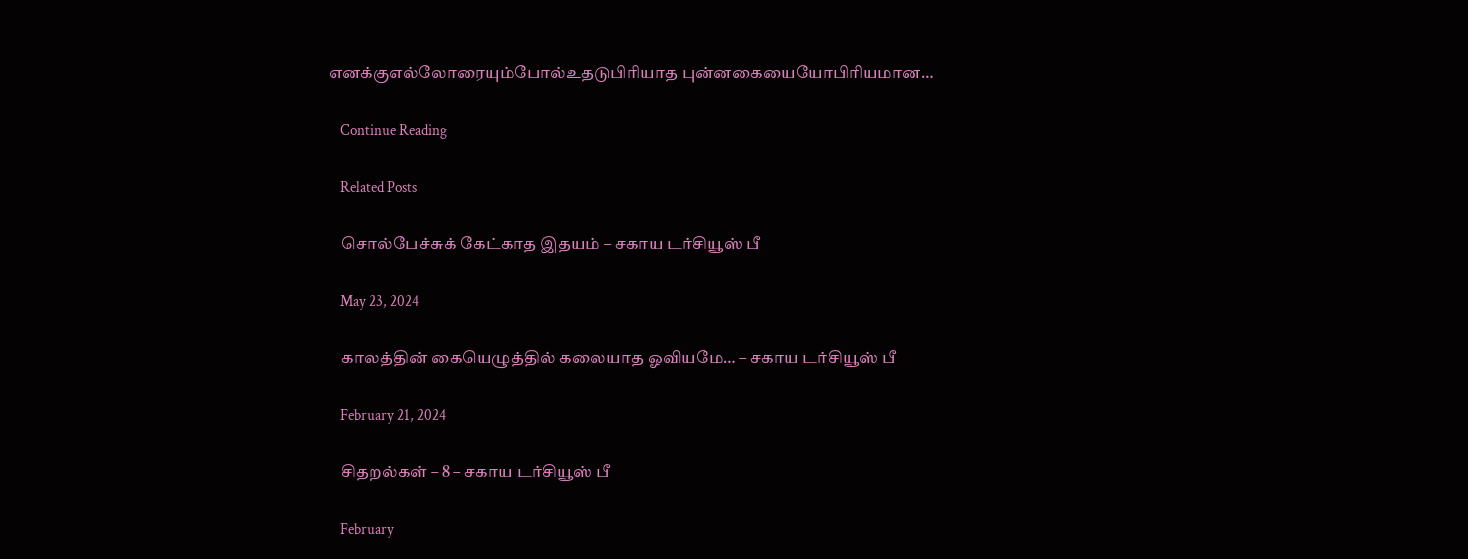எனக்குஎல்லோரையும்போல்உதடுபிரியாத புன்னகையையோபிரியமான…

    Continue Reading

    Related Posts

    சொல்பேச்சுக் கேட்காத இதயம் – சகாய டர்சியூஸ் பீ

    May 23, 2024

    காலத்தின் கையெழுத்தில் கலையாத ஓவியமே… – சகாய டர்சியூஸ் பீ

    February 21, 2024

    சிதறல்கள் – 8 – சகாய டர்சியூஸ் பீ

    February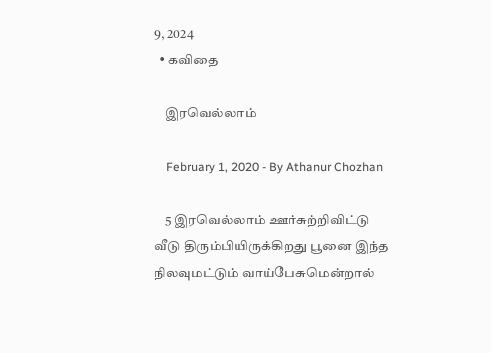9, 2024
  • கவிதை

    இரவெல்லாம்

    February 1, 2020 - By Athanur Chozhan

    5 இரவெல்லாம் ஊர்சுற்றிவிட்டு வீடு திரும்பியிருக்கிறது பூனை இந்த நிலவுமட்டும் வாய்பேசுமென்றால்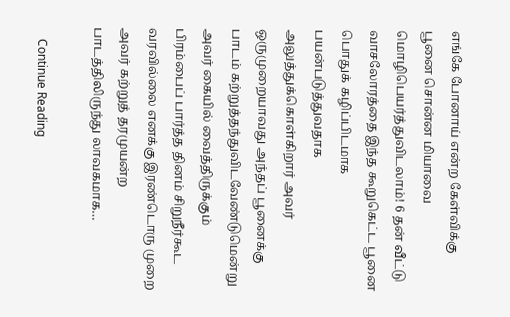எங்கே போனாய் என்ற கேள்விக்கு பூனை சொன்ன மியாவை மொழிபெயர்த்துவிடலாம்! 6 தன் வீட்டு வாசலோரத்தை இந்த கூறுகெட்ட பூனை பொதுக் கழிப்பிடமாக பயன்படுத்துவதாக அலுத்துக்கொள்கிறார் அவர் ஒருமுறையாவது அந்தப் பூனைக்கு பாடம் கற்றுத்தந்துவிடவேண்டுமென்று அவர் கையில் வைத்திருக்கும்  பிரம்பைப் பார்த்த தினம் சிறுநீர்கூட வரவில்லை எனக்கு இரண்டொரு முறை அவர் கற்றுத் தரமுயன்ற பாடத்திலிருந்து லாவகமாக…

    Continue Reading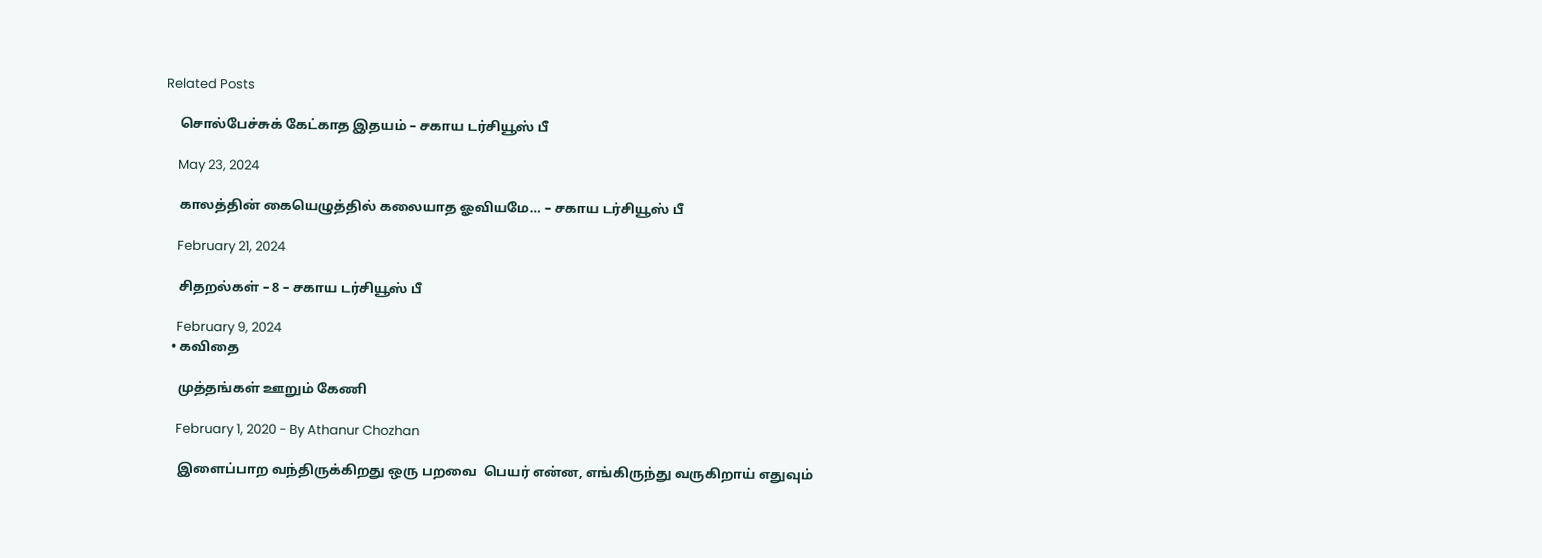Related Posts

    சொல்பேச்சுக் கேட்காத இதயம் – சகாய டர்சியூஸ் பீ

    May 23, 2024

    காலத்தின் கையெழுத்தில் கலையாத ஓவியமே… – சகாய டர்சியூஸ் பீ

    February 21, 2024

    சிதறல்கள் – 8 – சகாய டர்சியூஸ் பீ

    February 9, 2024
  • கவிதை

    முத்தங்கள் ஊறும் கேணி

    February 1, 2020 - By Athanur Chozhan

    இளைப்பாற வந்திருக்கிறது ஒரு பறவை  பெயர் என்ன, எங்கிருந்து வருகிறாய் எதுவும்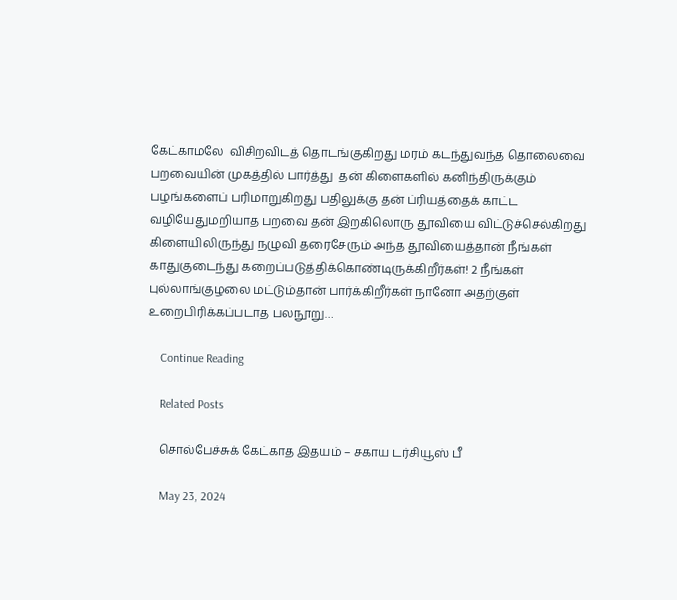கேட்காமலே  விசிறவிடத் தொடங்குகிறது மரம் கடந்துவந்த தொலைவை பறவையின் முகத்தில் பார்த்து  தன் கிளைகளில் கனிந்திருக்கும்  பழங்களைப் பரிமாறுகிறது பதிலுக்கு தன் ப்ரியத்தைக் காட்ட  வழியேதுமறியாத பறவை தன் இறகிலொரு தூவியை விட்டுச்செல்கிறது கிளையிலிருந்து நழுவி தரைசேரும் அந்த தூவியைத்தான் நீங்கள் காதுகுடைந்து கறைப்படுத்திக்கொண்டிருக்கிறீர்கள்! 2 நீங்கள் புல்லாங்குழலை மட்டும்தான் பார்க்கிறீர்கள் நானோ அதற்குள் உறைபிரிக்கப்படாத பலநூறு…

    Continue Reading

    Related Posts

    சொல்பேச்சுக் கேட்காத இதயம் – சகாய டர்சியூஸ் பீ

    May 23, 2024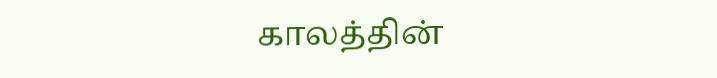காலத்தின்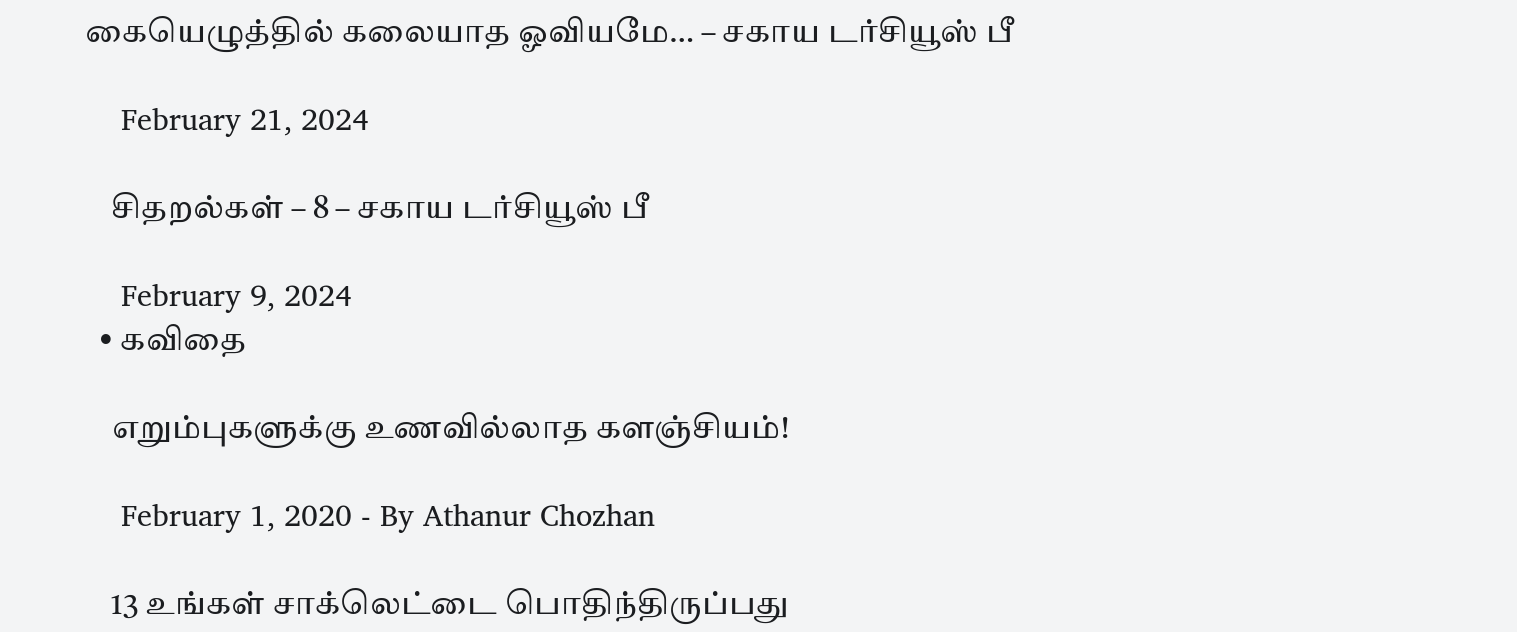கையெழுத்தில் கலையாத ஓவியமே… – சகாய டர்சியூஸ் பீ

    February 21, 2024

    சிதறல்கள் – 8 – சகாய டர்சியூஸ் பீ

    February 9, 2024
  • கவிதை

    எறும்புகளுக்கு உணவில்லாத களஞ்சியம்!

    February 1, 2020 - By Athanur Chozhan

    13 உங்கள் சாக்லெட்டை பொதிந்திருப்பது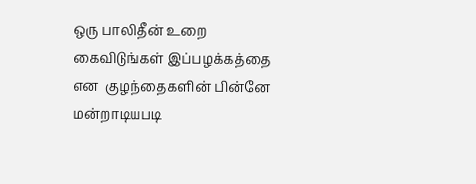ஒரு பாலிதீன் உறை  கைவிடுங்கள் இப்பழக்கத்தை என  குழந்தைகளின் பின்னே மன்றாடியபடி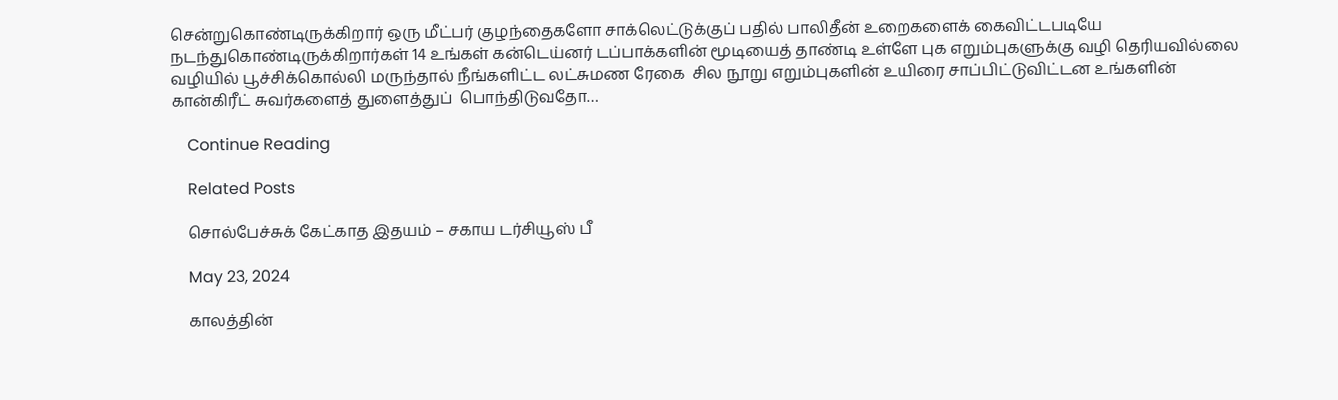சென்றுகொண்டிருக்கிறார் ஒரு மீட்பர் குழந்தைகளோ சாக்லெட்டுக்குப் பதில் பாலிதீன் உறைகளைக் கைவிட்டபடியே நடந்துகொண்டிருக்கிறார்கள் 14 உங்கள் கன்டெய்னர் டப்பாக்களின் மூடியைத் தாண்டி உள்ளே புக எறும்புகளுக்கு வழி தெரியவில்லை வழியில் பூச்சிக்கொல்லி மருந்தால் நீங்களிட்ட லட்சுமண ரேகை  சில நூறு எறும்புகளின் உயிரை சாப்பிட்டுவிட்டன உங்களின் கான்கிரீட் சுவர்களைத் துளைத்துப்  பொந்திடுவதோ…

    Continue Reading

    Related Posts

    சொல்பேச்சுக் கேட்காத இதயம் – சகாய டர்சியூஸ் பீ

    May 23, 2024

    காலத்தின்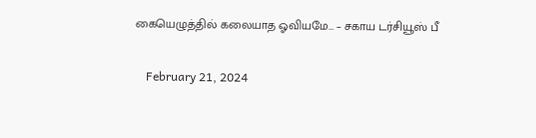கையெழுத்தில் கலையாத ஓவியமே… – சகாய டர்சியூஸ் பீ

    February 21, 2024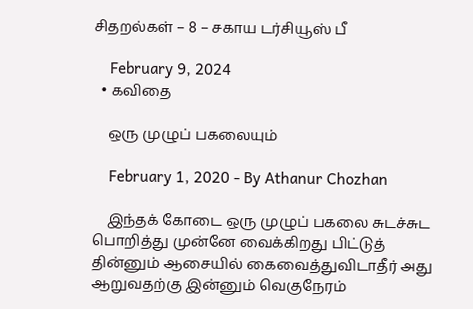சிதறல்கள் – 8 – சகாய டர்சியூஸ் பீ

    February 9, 2024
  • கவிதை

    ஒரு முழுப் பகலையும்

    February 1, 2020 - By Athanur Chozhan

    இந்தக் கோடை ஒரு முழுப் பகலை சுடச்சுட பொறித்து முன்னே வைக்கிறது பிட்டுத் தின்னும் ஆசையில் கைவைத்துவிடாதீர் அது ஆறுவதற்கு இன்னும் வெகுநேரம்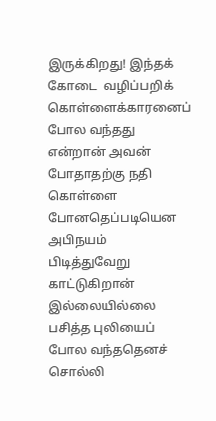இருக்கிறது! இந்தக் கோடை  வழிப்பறிக் கொள்ளைக்காரனைப் போல வந்தது என்றான் அவன் போதாதற்கு நதி கொள்ளை போனதெப்படியென அபிநயம் பிடித்துவேறு காட்டுகிறான் இல்லையில்லை பசித்த புலியைப் போல வந்ததெனச் சொல்லி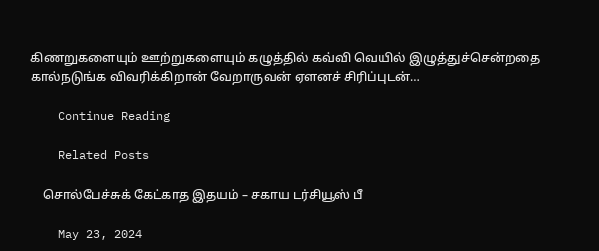கிணறுகளையும் ஊற்றுகளையும் கழுத்தில் கவ்வி வெயில் இழுத்துச்சென்றதை கால்நடுங்க விவரிக்கிறான் வேறாருவன் ஏளனச் சிரிப்புடன்…

    Continue Reading

    Related Posts

    சொல்பேச்சுக் கேட்காத இதயம் – சகாய டர்சியூஸ் பீ

    May 23, 2024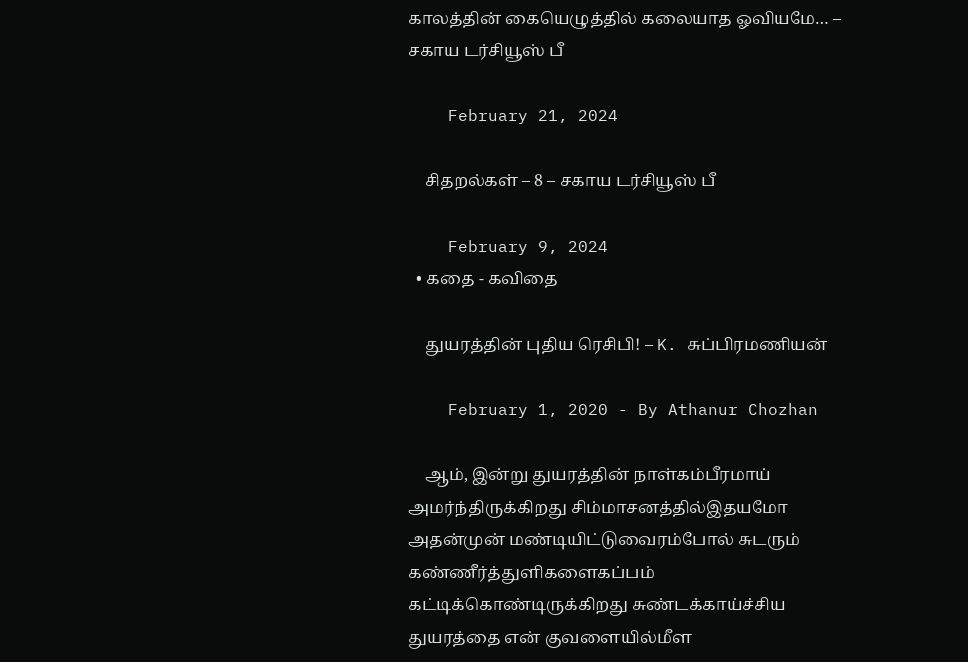காலத்தின் கையெழுத்தில் கலையாத ஓவியமே… – சகாய டர்சியூஸ் பீ

    February 21, 2024

    சிதறல்கள் – 8 – சகாய டர்சியூஸ் பீ

    February 9, 2024
  • கதை - கவிதை

    துயரத்தின் புதிய ரெசிபி! – K. சுப்பிரமணியன்

    February 1, 2020 - By Athanur Chozhan

    ஆம், இன்று துயரத்தின் நாள்கம்பீரமாய் அமர்ந்திருக்கிறது சிம்மாசனத்தில்இதயமோ அதன்முன் மண்டியிட்டுவைரம்போல் சுடரும் கண்ணீர்த்துளிகளைகப்பம் கட்டிக்கொண்டிருக்கிறது சுண்டக்காய்ச்சிய துயரத்தை என் குவளையில்மீள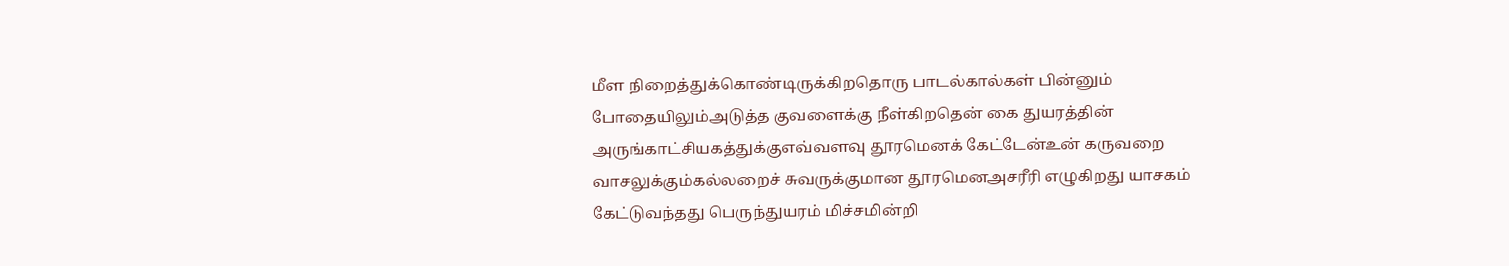மீள நிறைத்துக்கொண்டிருக்கிறதொரு பாடல்கால்கள் பின்னும் போதையிலும்அடுத்த குவளைக்கு நீள்கிறதென் கை துயரத்தின் அருங்காட்சியகத்துக்குஎவ்வளவு தூரமெனக் கேட்டேன்உன் கருவறை வாசலுக்கும்கல்லறைச் சுவருக்குமான தூரமெனஅசரீரி எழுகிறது யாசகம் கேட்டுவந்தது பெருந்துயரம் மிச்சமின்றி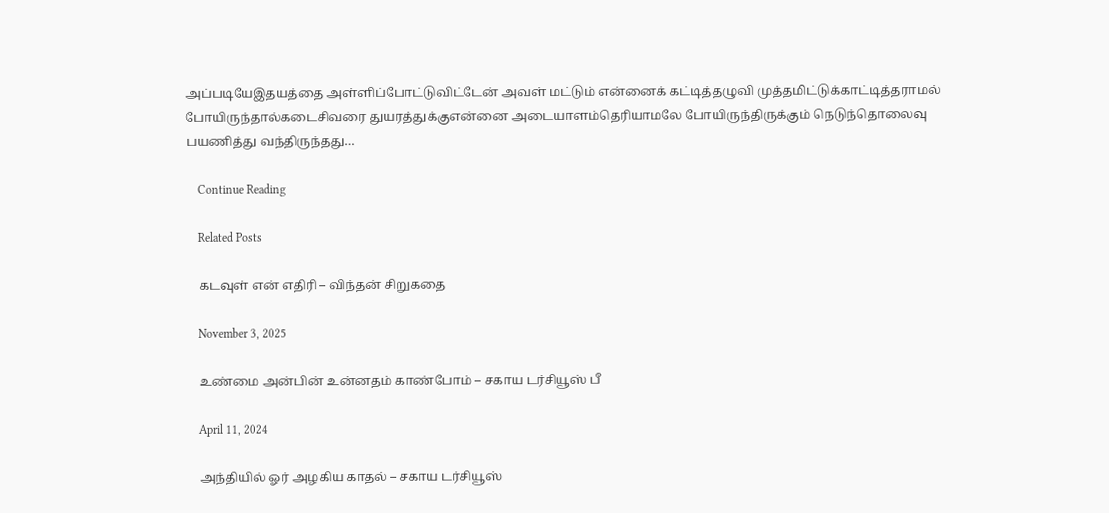அப்படியேஇதயத்தை அள்ளிப்போட்டுவிட்டேன் அவள் மட்டும் என்னைக் கட்டித்தழுவி முத்தமிட்டுக்காட்டித்தராமல் போயிருந்தால்கடைசிவரை துயரத்துக்குஎன்னை அடையாளம்தெரியாமலே போயிருந்திருக்கும் நெடுந்தொலைவு பயணித்து வந்திருந்தது…

    Continue Reading

    Related Posts

    கடவுள் என் எதிரி – விந்தன் சிறுகதை

    November 3, 2025

    உண்மை அன்பின் உன்னதம் காண்போம் – சகாய டர்சியூஸ் பீ

    April 11, 2024

    அந்தியில் ஓர் அழகிய காதல் – சகாய டர்சியூஸ்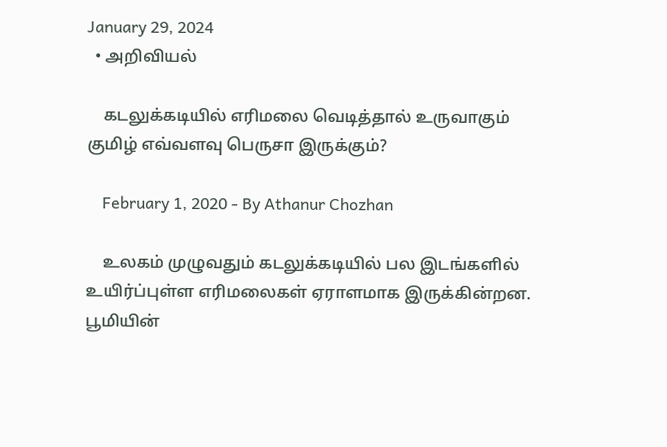January 29, 2024
  • அறிவியல்

    கடலுக்கடியில் எரிமலை வெடித்தால் உருவாகும் குமிழ் எவ்வளவு பெருசா இருக்கும்?

    February 1, 2020 - By Athanur Chozhan

    உலகம் முழுவதும் கடலுக்கடியில் பல இடங்களில் உயிர்ப்புள்ள எரிமலைகள் ஏராளமாக இருக்கின்றன. பூமியின்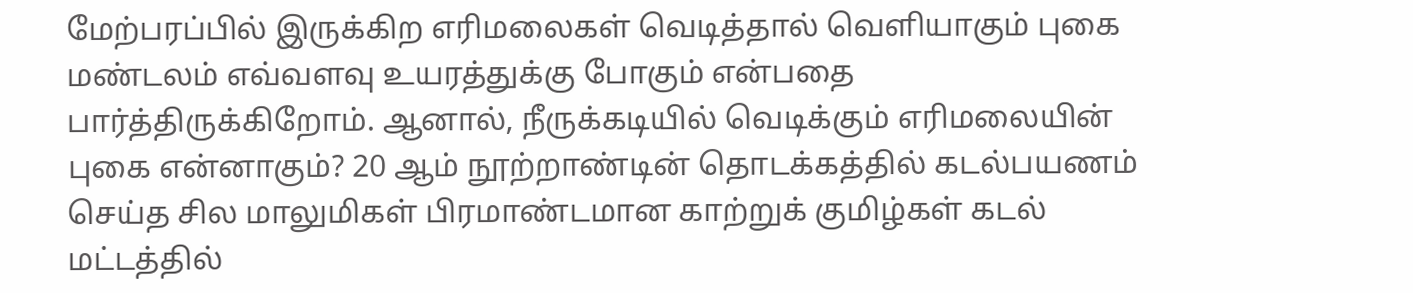மேற்பரப்பில் இருக்கிற எரிமலைகள் வெடித்தால் வெளியாகும் புகை மண்டலம் எவ்வளவு உயரத்துக்கு போகும் என்பதை பார்த்திருக்கிறோம். ஆனால், நீருக்கடியில் வெடிக்கும் எரிமலையின் புகை என்னாகும்? 20 ஆம் நூற்றாண்டின் தொடக்கத்தில் கடல்பயணம் செய்த சில மாலுமிகள் பிரமாண்டமான காற்றுக் குமிழ்கள் கடல் மட்டத்தில்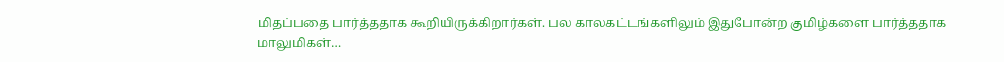மிதப்பதை பார்த்ததாக கூறியிருக்கிறார்கள். பல காலகட்டங்களிலும் இதுபோன்ற குமிழ்களை பார்த்ததாக மாலுமிகள்…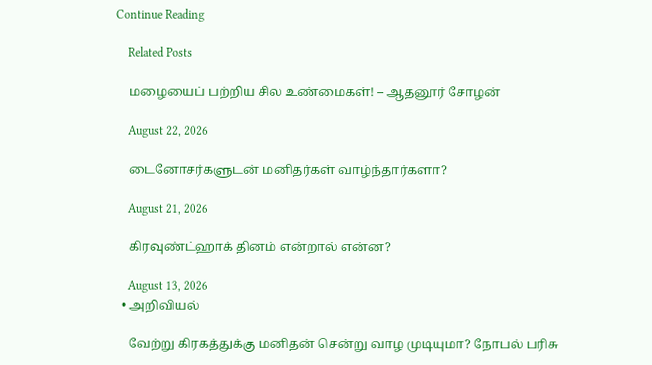Continue Reading

    Related Posts

    மழையைப் பற்றிய சில உண்மைகள்! – ஆதனூர் சோழன்

    August 22, 2026

    டைனோசர்களுடன் மனிதர்கள் வாழ்ந்தார்களா?

    August 21, 2026

    கிரவுண்ட்ஹாக் தினம் என்றால் என்ன?

    August 13, 2026
  • அறிவியல்

    வேற்று கிரகத்துக்கு மனிதன் சென்று வாழ முடியுமா? நோபல் பரிசு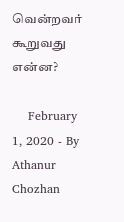வென்றவர் கூறுவது என்ன?

    February 1, 2020 - By Athanur Chozhan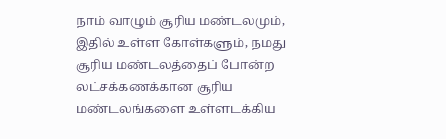நாம் வாழும் சூரிய மண்டலமும், இதில் உள்ள கோள்களும், நமது சூரிய மண்டலத்தைப் போன்ற லட்சக்கணக்கான சூரிய மண்டலங்களை உள்ளடக்கிய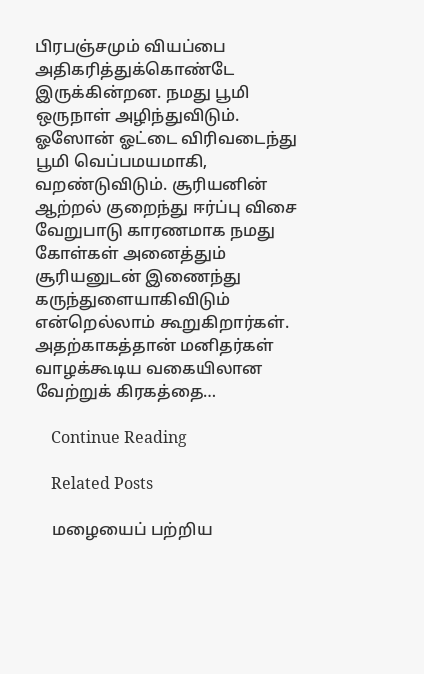பிரபஞ்சமும் வியப்பை அதிகரித்துக்கொண்டே இருக்கின்றன. நமது பூமி ஒருநாள் அழிந்துவிடும். ஓஸோன் ஓட்டை விரிவடைந்து பூமி வெப்பமயமாகி, வறண்டுவிடும். சூரியனின் ஆற்றல் குறைந்து ஈர்ப்பு விசை வேறுபாடு காரணமாக நமது கோள்கள் அனைத்தும் சூரியனுடன் இணைந்து கருந்துளையாகிவிடும் என்றெல்லாம் கூறுகிறார்கள். அதற்காகத்தான் மனிதர்கள் வாழக்கூடிய வகையிலான வேற்றுக் கிரகத்தை…

    Continue Reading

    Related Posts

    மழையைப் பற்றிய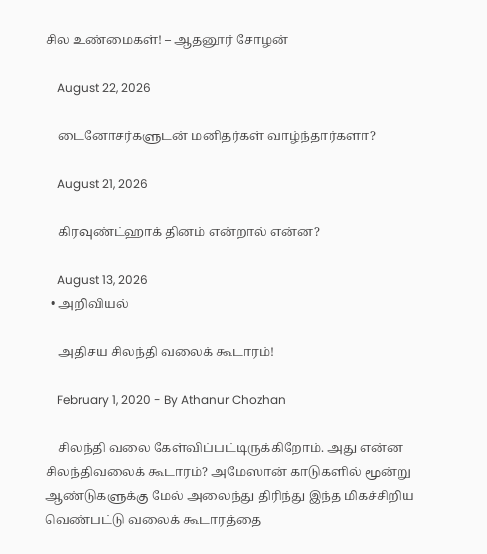சில உண்மைகள்! – ஆதனூர் சோழன்

    August 22, 2026

    டைனோசர்களுடன் மனிதர்கள் வாழ்ந்தார்களா?

    August 21, 2026

    கிரவுண்ட்ஹாக் தினம் என்றால் என்ன?

    August 13, 2026
  • அறிவியல்

    அதிசய சிலந்தி வலைக் கூடாரம்!

    February 1, 2020 - By Athanur Chozhan

    சிலந்தி வலை கேள்விப்பட்டிருக்கிறோம். அது என்ன சிலந்திவலைக் கூடாரம்? அமேஸான் காடுகளில் மூன்று ஆண்டுகளுக்கு மேல் அலைந்து திரிந்து இந்த மிகச்சிறிய வெண்பட்டு வலைக் கூடாரத்தை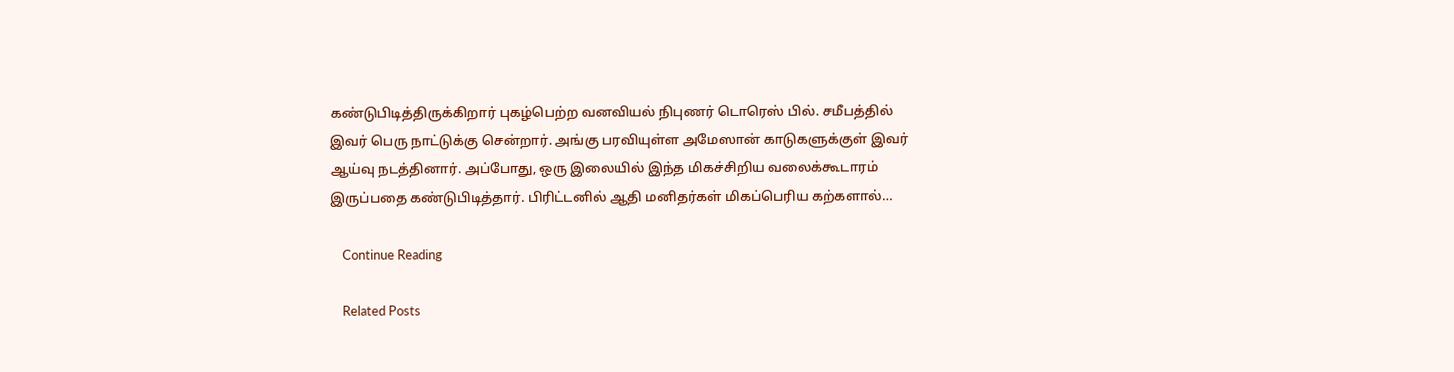கண்டுபிடித்திருக்கிறார் புகழ்பெற்ற வனவியல் நிபுணர் டொரெஸ் பில். சமீபத்தில் இவர் பெரு நாட்டுக்கு சென்றார். அங்கு பரவியுள்ள அமேஸான் காடுகளுக்குள் இவர் ஆய்வு நடத்தினார். அப்போது, ஒரு இலையில் இந்த மிகச்சிறிய வலைக்கூடாரம் இருப்பதை கண்டுபிடித்தார். பிரிட்டனில் ஆதி மனிதர்கள் மிகப்பெரிய கற்களால்…

    Continue Reading

    Related Posts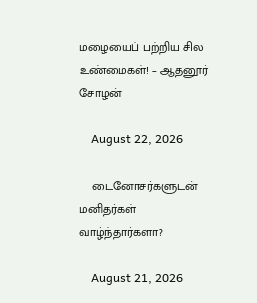மழையைப் பற்றிய சில உண்மைகள்! – ஆதனூர் சோழன்

    August 22, 2026

    டைனோசர்களுடன் மனிதர்கள் வாழ்ந்தார்களா?

    August 21, 2026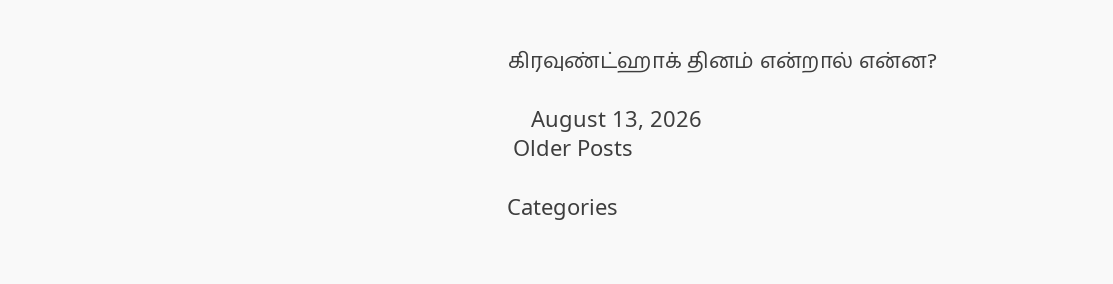கிரவுண்ட்ஹாக் தினம் என்றால் என்ன?

    August 13, 2026
 Older Posts

Categories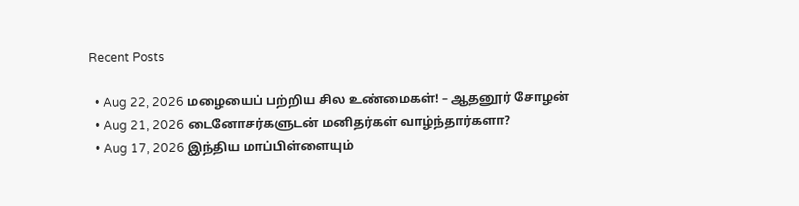Recent Posts

  • Aug 22, 2026 மழையைப் பற்றிய சில உண்மைகள்! – ஆதனூர் சோழன்
  • Aug 21, 2026 டைனோசர்களுடன் மனிதர்கள் வாழ்ந்தார்களா?
  • Aug 17, 2026 இந்திய மாப்பிள்ளையும்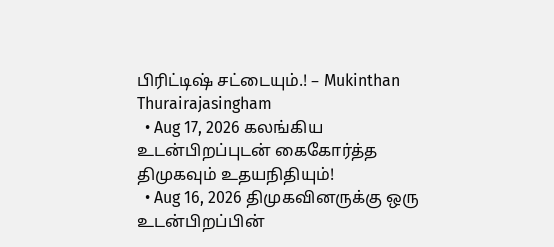பிரிட்டிஷ் சட்டையும்.! – Mukinthan Thurairajasingham
  • Aug 17, 2026 கலங்கிய உடன்பிறப்புடன் கைகோர்த்த திமுகவும் உதயநிதியும்!
  • Aug 16, 2026 திமுகவினருக்கு ஒரு உடன்பிறப்பின்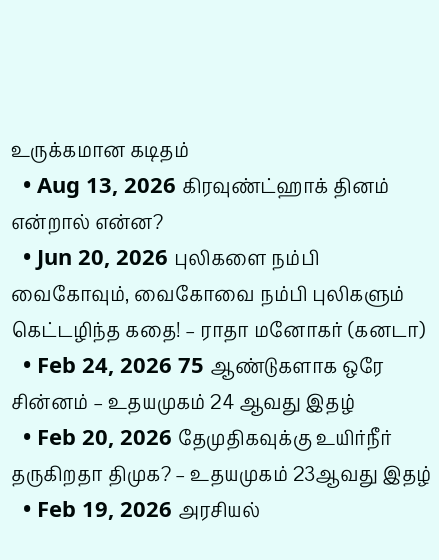உருக்கமான கடிதம்
  • Aug 13, 2026 கிரவுண்ட்ஹாக் தினம் என்றால் என்ன?
  • Jun 20, 2026 புலிகளை நம்பி வைகோவும், வைகோவை நம்பி புலிகளும் கெட்டழிந்த கதை! – ராதா மனோகர் (கனடா)
  • Feb 24, 2026 75 ஆண்டுகளாக ஒரே சின்னம் – உதயமுகம் 24 ஆவது இதழ்
  • Feb 20, 2026 தேமுதிகவுக்கு உயிர்நீர் தருகிறதா திமுக? – உதயமுகம் 23ஆவது இதழ்
  • Feb 19, 2026 அரசியல்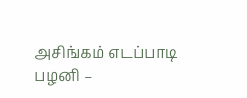அசிங்கம் எடப்பாடி பழனி –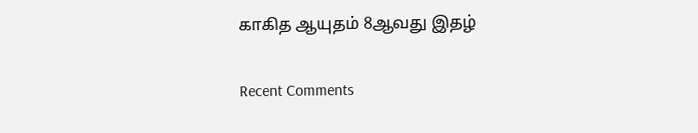காகித ஆயுதம் 8ஆவது இதழ்

Recent Comments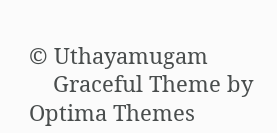© Uthayamugam
    Graceful Theme by Optima Themes